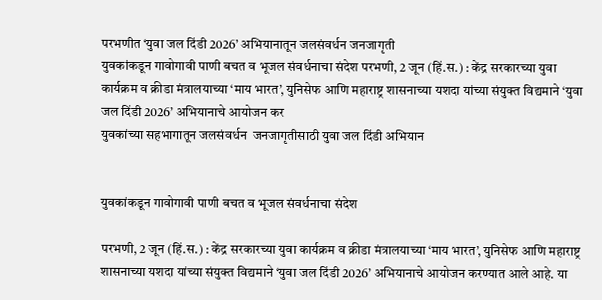परभणीत ‘युवा जल दिंडी 2026’ अभियानातून जलसंवर्धन जनजागृती
युवकांकडून गावोगावी पाणी बचत व भूजल संवर्धनाचा संदेश परभणी, 2 जून (हिं.स.) : केंद्र सरकारच्या युवा कार्यक्रम व क्रीडा मंत्रालयाच्या ‘माय भारत’, युनिसेफ आणि महाराष्ट्र शासनाच्या यशदा यांच्या संयुक्त विद्यमाने ‘युवा जल दिंडी 2026’ अभियानाचे आयोजन कर
युवकांच्या सहभागातून जलसंवर्धन  जनजागृतीसाठी युवा जल दिंडी अभियान


युवकांकडून गावोगावी पाणी बचत व भूजल संवर्धनाचा संदेश

परभणी, 2 जून (हिं.स.) : केंद्र सरकारच्या युवा कार्यक्रम व क्रीडा मंत्रालयाच्या ‘माय भारत’, युनिसेफ आणि महाराष्ट्र शासनाच्या यशदा यांच्या संयुक्त विद्यमाने ‘युवा जल दिंडी 2026’ अभियानाचे आयोजन करण्यात आले आहे. या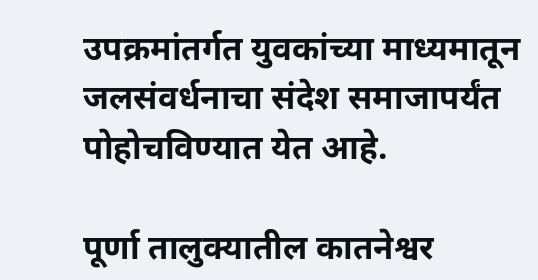उपक्रमांतर्गत युवकांच्या माध्यमातून जलसंवर्धनाचा संदेश समाजापर्यंत पोहोचविण्यात येत आहे.

पूर्णा तालुक्यातील कातनेश्वर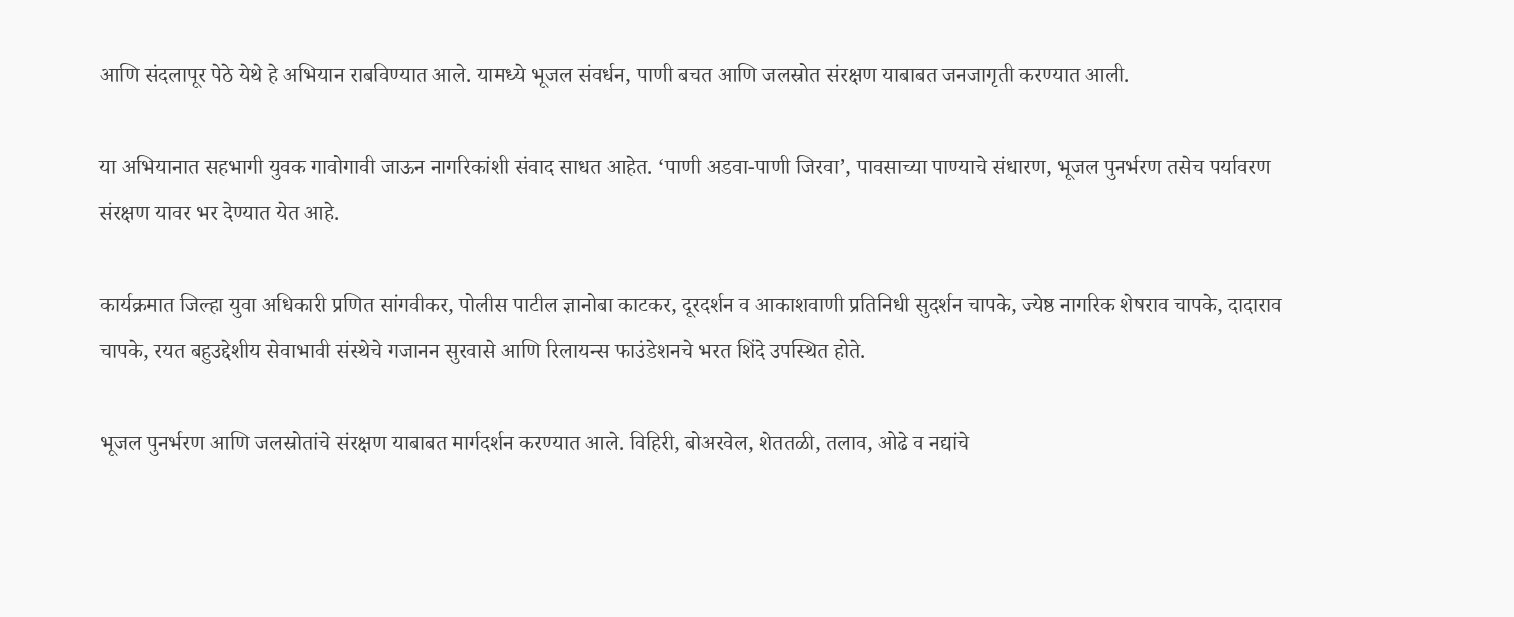आणि संदलापूर पेठे येथे हे अभियान राबविण्यात आले. यामध्ये भूजल संवर्धन, पाणी बचत आणि जलस्रोत संरक्षण याबाबत जनजागृती करण्यात आली.

या अभियानात सहभागी युवक गावोगावी जाऊन नागरिकांशी संवाद साधत आहेत. ‘पाणी अडवा-पाणी जिरवा’, पावसाच्या पाण्याचे संधारण, भूजल पुनर्भरण तसेच पर्यावरण संरक्षण यावर भर देण्यात येत आहे.

कार्यक्रमात जिल्हा युवा अधिकारी प्रणित सांगवीकर, पोलीस पाटील ज्ञानोबा काटकर, दूरदर्शन व आकाशवाणी प्रतिनिधी सुदर्शन चापके, ज्येष्ठ नागरिक शेषराव चापके, दादाराव चापके, रयत बहुउद्देशीय सेवाभावी संस्थेचे गजानन सुरवासे आणि रिलायन्स फाउंडेशनचे भरत शिंदे उपस्थित होते.

भूजल पुनर्भरण आणि जलस्रोतांचे संरक्षण याबाबत मार्गदर्शन करण्यात आले. विहिरी, बोअरवेल, शेततळी, तलाव, ओढे व नद्यांचे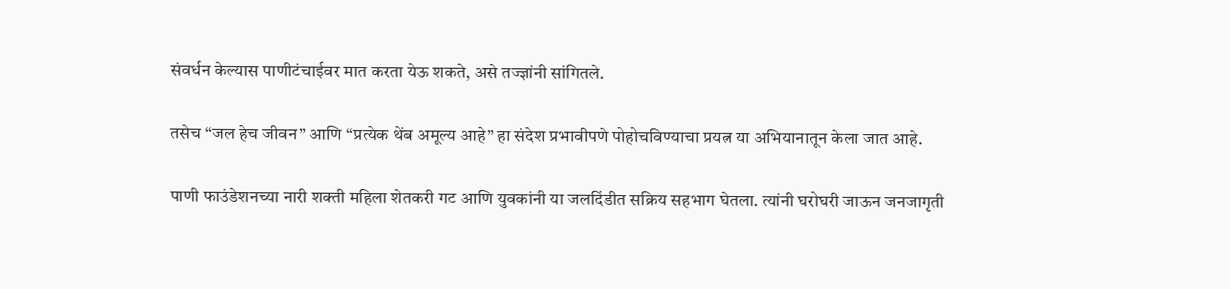संवर्धन केल्यास पाणीटंचाईवर मात करता येऊ शकते, असे तज्ज्ञांनी सांगितले.

तसेच “जल हेच जीवन” आणि “प्रत्येक थेंब अमूल्य आहे” हा संदेश प्रभावीपणे पोहोचविण्याचा प्रयत्न या अभियानातून केला जात आहे.

पाणी फाउंडेशनच्या नारी शक्ती महिला शेतकरी गट आणि युवकांनी या जलदिंडीत सक्रिय सहभाग घेतला. त्यांनी घरोघरी जाऊन जनजागृती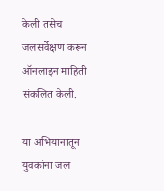केली तसेच जलसर्वेक्षण करून ऑनलाइन माहिती संकलित केली.

या अभियानातून युवकांना जल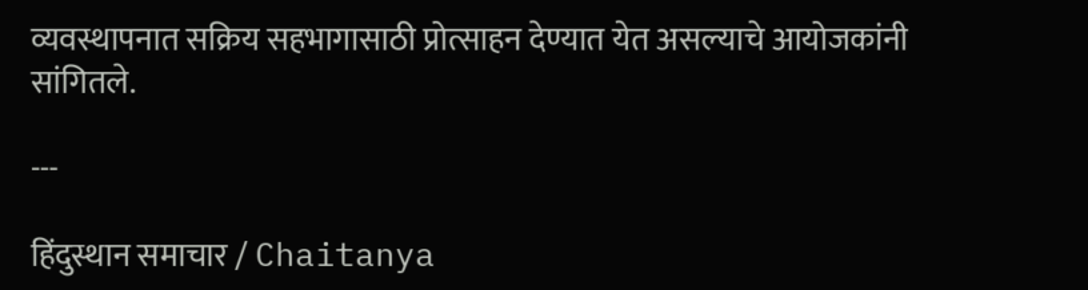व्यवस्थापनात सक्रिय सहभागासाठी प्रोत्साहन देण्यात येत असल्याचे आयोजकांनी सांगितले.

---

हिंदुस्थान समाचार / Chaitanya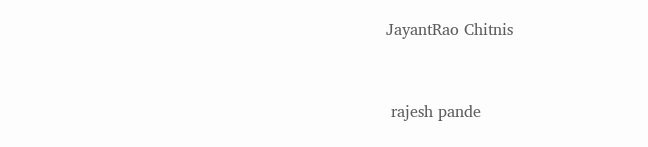JayantRao Chitnis


 rajesh pande